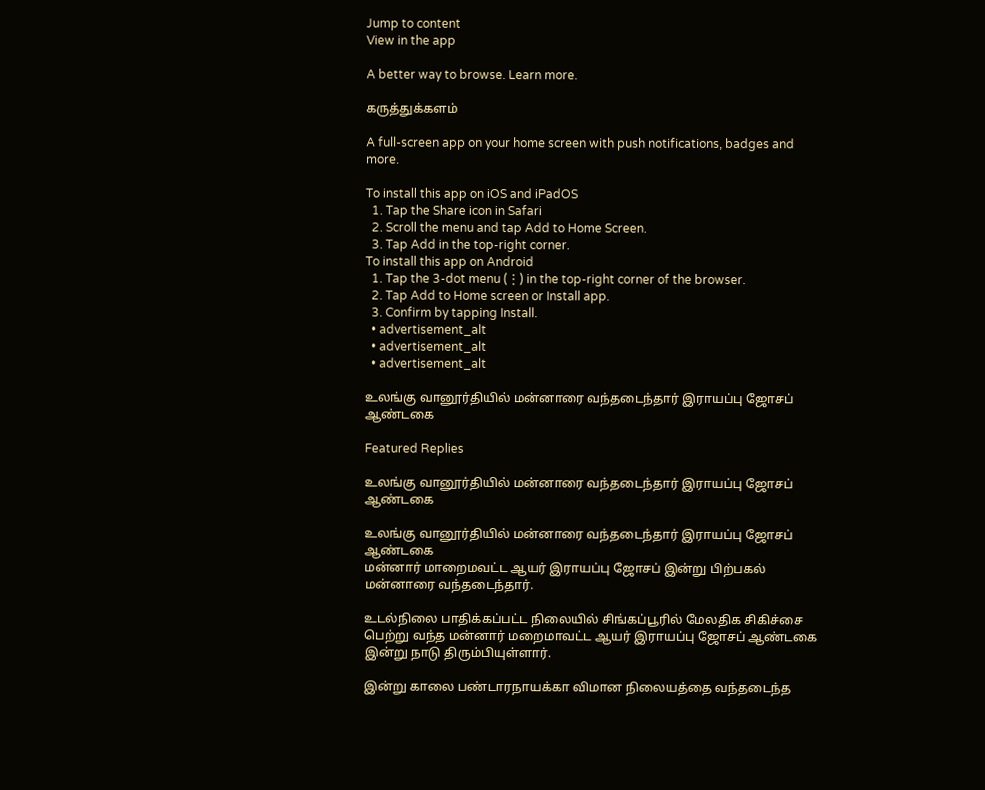Jump to content
View in the app

A better way to browse. Learn more.

கருத்துக்களம்

A full-screen app on your home screen with push notifications, badges and more.

To install this app on iOS and iPadOS
  1. Tap the Share icon in Safari
  2. Scroll the menu and tap Add to Home Screen.
  3. Tap Add in the top-right corner.
To install this app on Android
  1. Tap the 3-dot menu (⋮) in the top-right corner of the browser.
  2. Tap Add to Home screen or Install app.
  3. Confirm by tapping Install.
  • advertisement_alt
  • advertisement_alt
  • advertisement_alt

உலங்கு வானூர்தியில் மன்னாரை வந்தடைந்தார் இராயப்பு ஜோசப் ஆண்டகை

Featured Replies

உலங்கு வானூர்தியில் மன்னாரை வந்தடைந்தார் இராயப்பு ஜோசப் ஆண்டகை

உலங்கு வானூர்தியில் மன்னாரை வந்தடைந்தார் இராயப்பு ஜோசப் ஆண்டகை
மன்னார் மாறைமவட்ட ஆயர் இராயப்பு ஜோசப் இன்று பிற்பகல் மன்னாரை வந்தடைந்தார்.

உடல்நிலை பாதிக்கப்பட்ட நிலையில் சிங்கப்பூரில் மேலதிக சிகிச்சை பெற்று வந்த மன்னார் மறைமாவட்ட ஆயர் இராயப்பு ஜோசப் ஆண்டகை இன்று நாடு திரும்பியுள்ளார்.

இன்று காலை பண்டாரநாயக்கா விமான நிலையத்தை வந்தடைந்த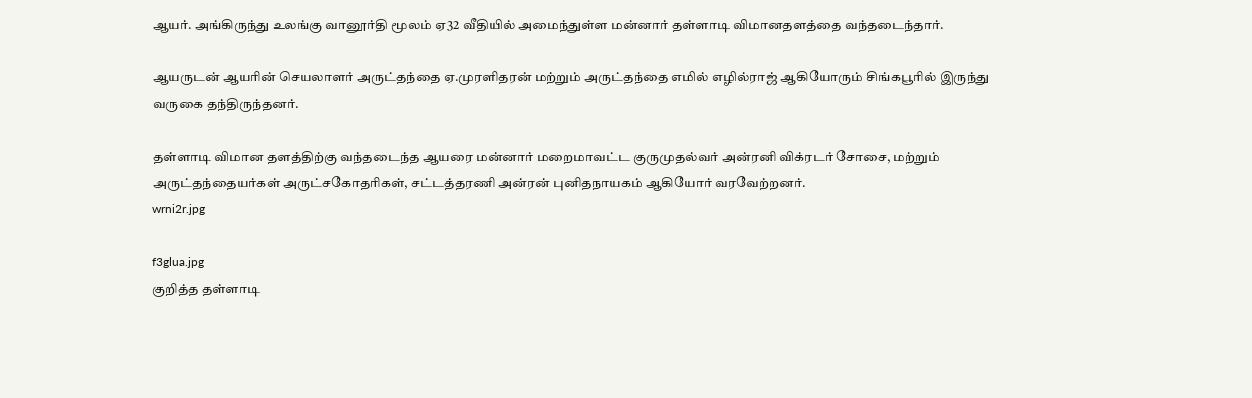ஆயர். அங்கிருந்து உலங்கு வானூர்தி மூலம் ஏ32 வீதியில் அமைந்துள்ள மன்னார் தள்ளாடி விமானதளத்தை வந்தடைந்தார்.

ஆயருடன் ஆயரின் செயலாளர் அருட்தந்தை ஏ.முரளிதரன் மற்றும் அருட்தந்தை எமில் எழில்ராஜ் ஆகியோரும் சிங்கபூரில் இருந்து வருகை தந்திருந்தனர்.

தள்ளாடி விமான தளத்திற்கு வந்தடைந்த ஆயரை மன்னார் மறைமாவட்ட குருமுதல்வர் அன்ரனி விக்ரடர் சோசை, மற்றும் அருட்தந்தையர்கள் அருட்சகோதரிகள், சட்டத்தரணி அன்ரன் புனிதநாயகம் ஆகியோர் வரவேற்றனர்.
wrni2r.jpg

f3glua.jpg
குறித்த தள்ளாடி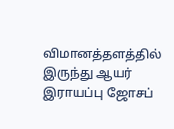விமானத்தளத்தில் இருந்து ஆயர் இராயப்பு ஜோசப்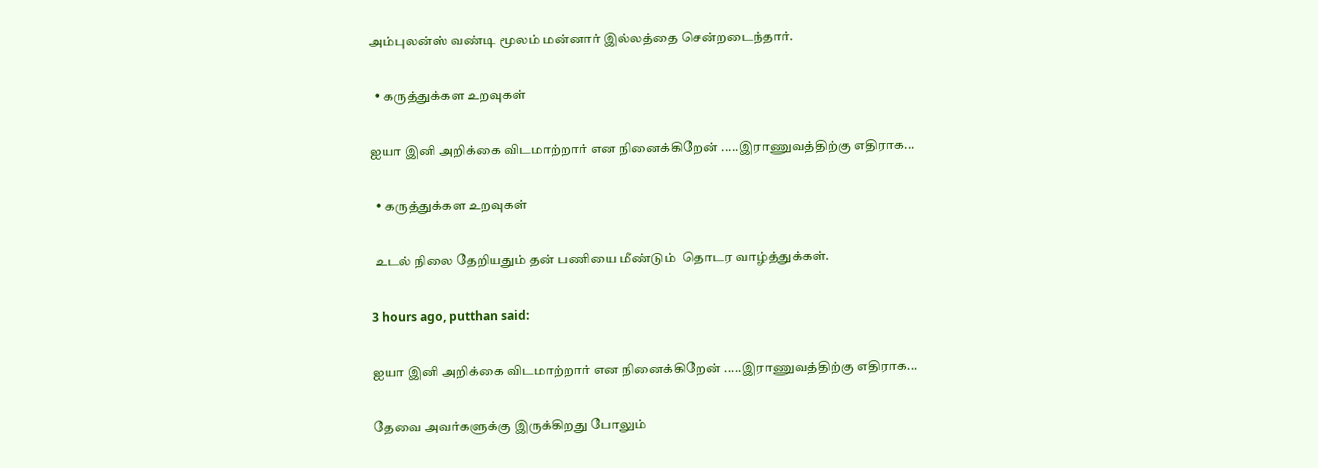அம்புலன்ஸ் வண்டி மூலம் மன்னார் இல்லத்தை சென்றடைந்தார்.

  • கருத்துக்கள உறவுகள்

ஐயா இனி அறிக்கை விட‌மாற்றார் என நினைக்கிறேன் .....இராணுவத்திற்கு எதிராக...

  • கருத்துக்கள உறவுகள்

 உடல் நிலை தேறியதும் தன் பணியை மீண்டும்  தொடர வாழ்த்துக்கள்.

3 hours ago, putthan said:

ஐயா இனி அறிக்கை விட‌மாற்றார் என நினைக்கிறேன் .....இராணுவத்திற்கு எதிராக...

தேவை அவர்களுக்கு இருக்கிறது போலும்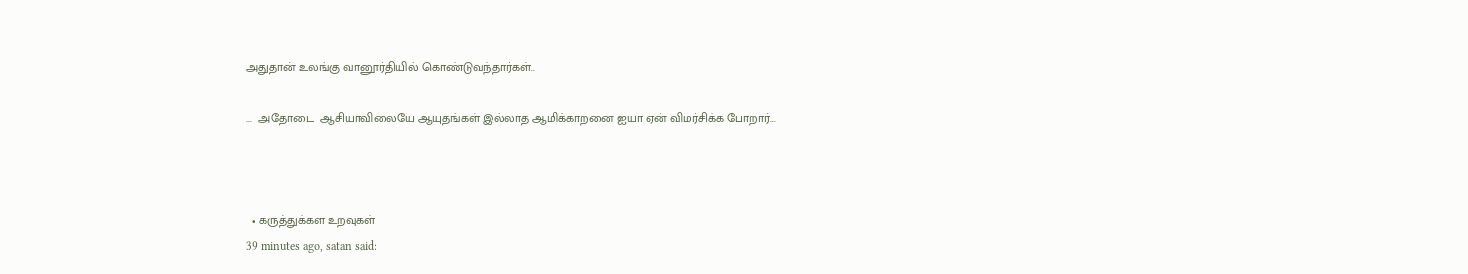அதுதான் உலங்கு வானூர்தியில் கொண்டுவந்தார்கள்..

...  அதோடை  ஆசியாவிலையே ஆயுதங்கள் இல்லாத ஆமிக்காறனை ஐயா ஏன் விமர்சிக்க போறார்...



  • கருத்துக்கள உறவுகள்
39 minutes ago, satan said: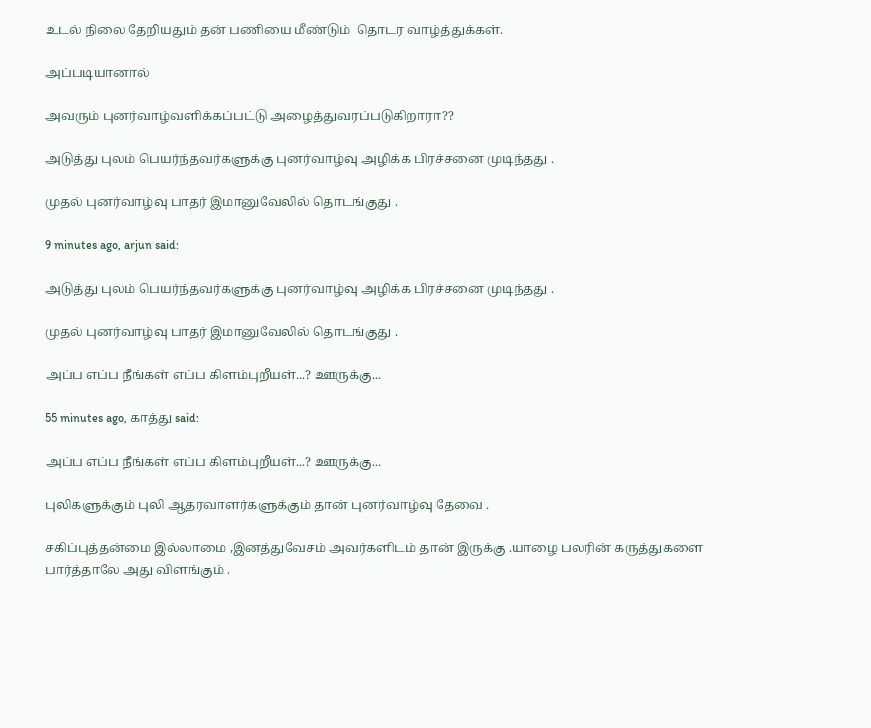உடல் நிலை தேறியதும் தன் பணியை மீண்டும்  தொடர வாழ்த்துக்கள்.

அப்படியானால்

அவரும் புனர்வாழ்வளிக்கப்பட்டு அழைத்துவரப்படுகிறாரா??

அடுத்து புலம் பெயர்ந்தவர்களுக்கு புனர்வாழ்வு அழிக்க பிரச்சனை முடிந்தது .

முதல் புனர்வாழ்வு பாதர் இமானுவேலில் தொடங்குது .

9 minutes ago, arjun said:

அடுத்து புலம் பெயர்ந்தவர்களுக்கு புனர்வாழ்வு அழிக்க பிரச்சனை முடிந்தது .

முதல் புனர்வாழ்வு பாதர் இமானுவேலில் தொடங்குது .

அப்ப எப்ப நீங்கள் எப்ப கிளம்புறீயள்...? ஊருக்கு...

55 minutes ago, காத்து said:

அப்ப எப்ப நீங்கள் எப்ப கிளம்புறீயள்...? ஊருக்கு...

புலிகளுக்கும் புலி ஆதரவாளர்களுக்கும் தான் புனர்வாழ்வு தேவை .

சகிப்புத்தன்மை இல்லாமை ,இனத்துவேசம் அவர்களிடம் தான் இருக்கு .யாழை பலரின் கருத்துகளை பார்த்தாலே அது விளங்கும் .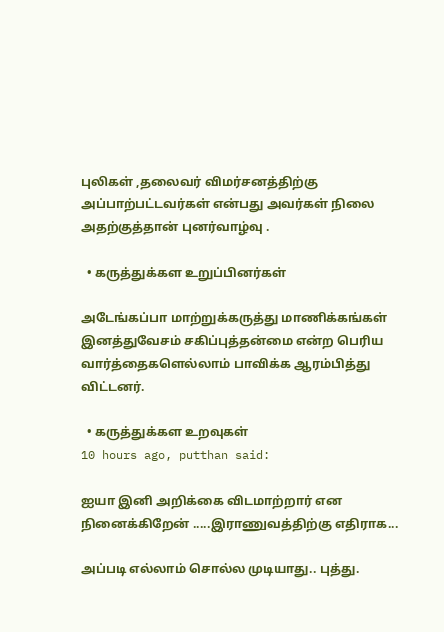புலிகள் ,தலைவர் விமர்சனத்திற்கு அப்பாற்பட்டவர்கள் என்பது அவர்கள் நிலை அதற்குத்தான் புனர்வாழ்வு .

  • கருத்துக்கள உறுப்பினர்கள்

அடேங்கப்பா மாற்றுக்கருத்து மாணிக்கங்கள் இனத்துவேசம் சகிப்புத்தன்மை என்ற பெரிய வார்த்தைகளெல்லாம் பாவிக்க ஆரம்பித்து விட்டனர்.

  • கருத்துக்கள உறவுகள்
10 hours ago, putthan said:

ஐயா இனி அறிக்கை விட‌மாற்றார் என நினைக்கிறேன் .....இராணுவத்திற்கு எதிராக...

அப்படி எல்லாம் சொல்ல முடியாது.. புத்து.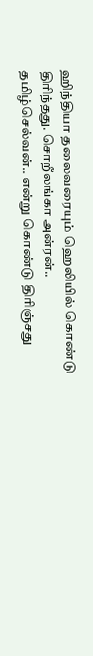ஹிந்தியா தலைவரையும் ஹெலியில் கொண்டு திரிந்தது. சொறீலங்கா அன்ரன்.. தமிழ்செல்வன்.. என்று கொண்டு திரிஞ்சது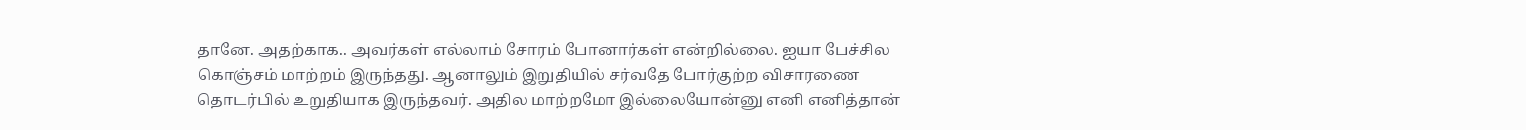தானே. அதற்காக.. அவர்கள் எல்லாம் சோரம் போனார்கள் என்றில்லை. ஐயா பேச்சில கொஞ்சம் மாற்றம் இருந்தது. ஆனாலும் இறுதியில் சர்வதே போர்குற்ற விசாரணை தொடர்பில் உறுதியாக இருந்தவர். அதில மாற்றமோ இல்லையோன்னு எனி எனித்தான்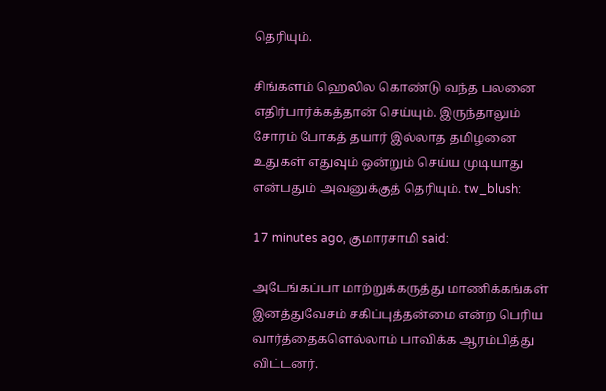தெரியும்.

சிங்களம் ஹெலில கொண்டு வந்த பலனை எதிர்பார்க்கத்தான் செய்யும். இருந்தாலும் சோரம் போகத் தயார் இல்லாத தமிழனை உதுகள் எதுவும் ஒன்றும் செய்ய முடியாது என்பதும் அவனுக்குத் தெரியும். tw_blush:

17 minutes ago, குமாரசாமி said:

அடேங்கப்பா மாற்றுக்கருத்து மாணிக்கங்கள் இனத்துவேசம் சகிப்புத்தன்மை என்ற பெரிய வார்த்தைகளெல்லாம் பாவிக்க ஆரம்பித்து விட்டனர்.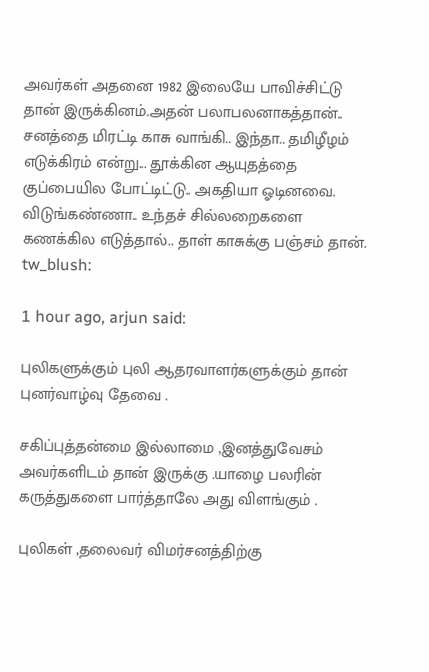அவர்கள் அதனை 1982 இலையே பாவிச்சிட்டு தான் இருக்கினம்.அதன் பலாபலனாகத்தான்.. சனத்தை மிரட்டி காசு வாங்கி.. இந்தா.. தமிழீழம் எடுக்கிரம் என்று... தூக்கின ஆயுதத்தை குப்பையில போட்டிட்டு.. அகதியா ஓடினவை. விடுங்கண்ணா.. உந்தச் சில்லறைகளை கணக்கில எடுத்தால்.. தாள் காசுக்கு பஞ்சம் தான். tw_blush:

1 hour ago, arjun said:

புலிகளுக்கும் புலி ஆதரவாளர்களுக்கும் தான் புனர்வாழ்வு தேவை .

சகிப்புத்தன்மை இல்லாமை ,இனத்துவேசம் அவர்களிடம் தான் இருக்கு .யாழை பலரின் கருத்துகளை பார்த்தாலே அது விளங்கும் .

புலிகள் ,தலைவர் விமர்சனத்திற்கு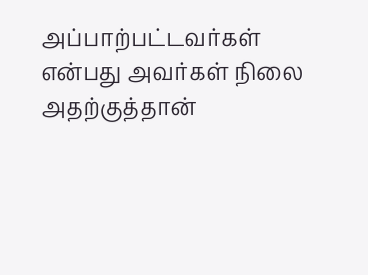அப்பாற்பட்டவர்கள் என்பது அவர்கள் நிலை அதற்குத்தான்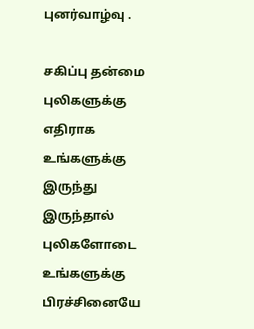புனர்வாழ்வு .

சகிப்பு தன்மை புலிகளுக்கு எதிராக உங்களுக்கு இருந்து இருந்தால் புலிகளோடை உங்களுக்கு பிரச்சினையே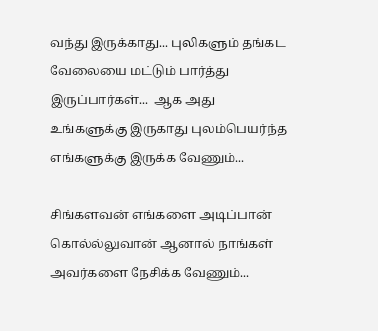வந்து இருக்காது... புலிகளும் தங்கட வேலையை மட்டும் பார்த்து இருப்பார்கள்...  ஆக அது உங்களுக்கு இருகாது புலம்பெயர்ந்த எங்களுக்கு இருக்க வேணும்...

சிங்களவன் எங்களை அடிப்பான் கொல்ல்லுவான் ஆனால் நாங்கள் அவர்களை நேசிக்க வேணும்...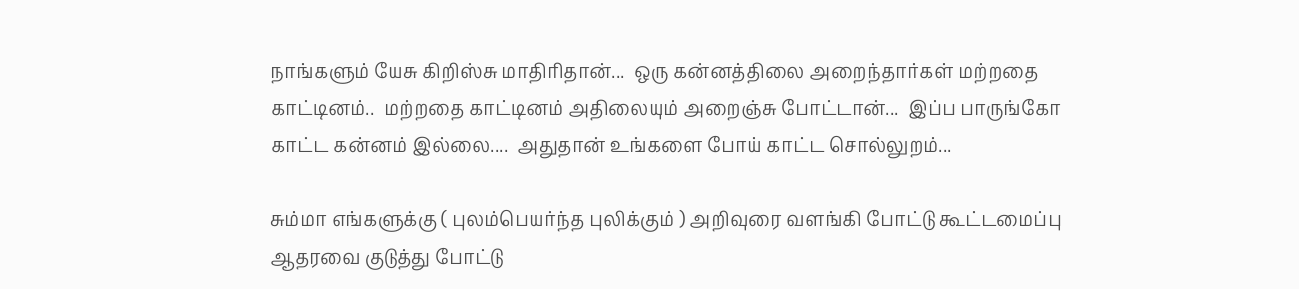நாங்களும் யேசு கிறிஸ்சு மாதிரிதான்...  ஒரு கன்னத்திலை அறைந்தார்கள் மற்றதை காட்டினம்..  மற்றதை காட்டினம் அதிலையும் அறைஞ்சு போட்டான்...  இப்ப பாருங்கோ காட்ட கன்னம் இல்லை....  அதுதான் உங்களை போய் காட்ட சொல்லுறம்...

சும்மா எங்களுக்கு ( புலம்பெயர்ந்த புலிக்கும் ) அறிவுரை வளங்கி போட்டு கூட்டமைப்பு ஆதரவை குடுத்து போட்டு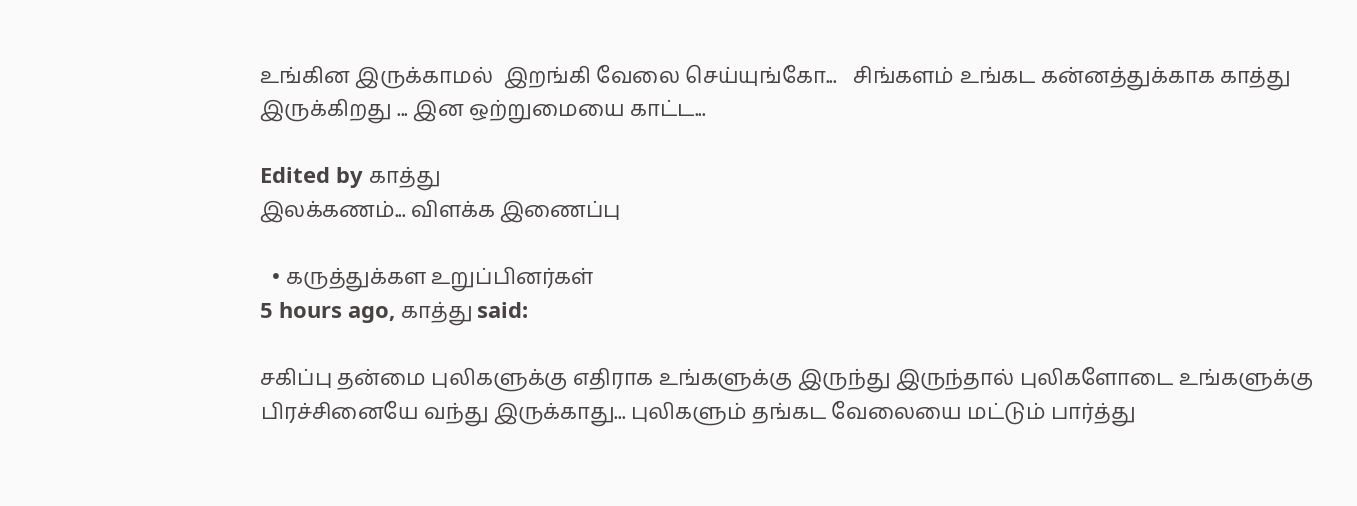உங்கின இருக்காமல்  இறங்கி வேலை செய்யுங்கோ...   சிங்களம் உங்கட கன்னத்துக்காக காத்து இருக்கிறது ... இன ஒற்றுமையை காட்ட...

Edited by காத்து
இலக்கணம்... விளக்க இணைப்பு

  • கருத்துக்கள உறுப்பினர்கள்
5 hours ago, காத்து said:

சகிப்பு தன்மை புலிகளுக்கு எதிராக உங்களுக்கு இருந்து இருந்தால் புலிகளோடை உங்களுக்கு பிரச்சினையே வந்து இருக்காது... புலிகளும் தங்கட வேலையை மட்டும் பார்த்து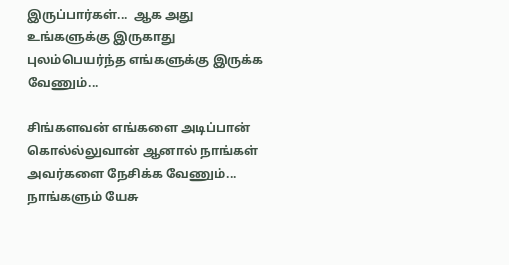இருப்பார்கள்...  ஆக அது உங்களுக்கு இருகாது புலம்பெயர்ந்த எங்களுக்கு இருக்க வேணும்...

சிங்களவன் எங்களை அடிப்பான் கொல்ல்லுவான் ஆனால் நாங்கள் அவர்களை நேசிக்க வேணும்... நாங்களும் யேசு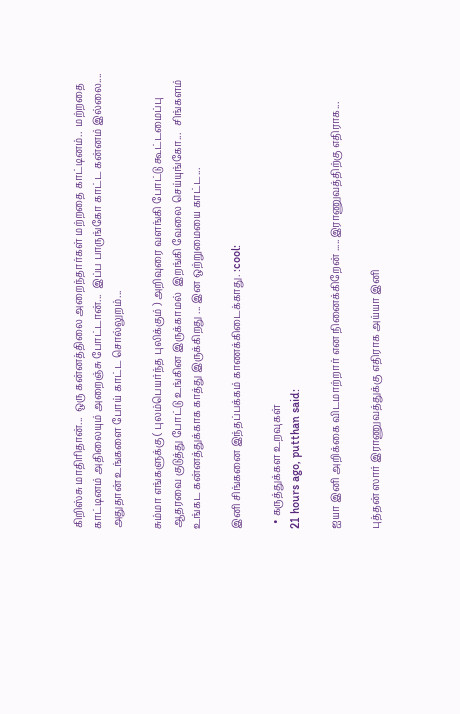கிறிஸ்சு மாதிரிதான்...  ஒரு கன்னத்திலை அறைந்தார்கள் மற்றதை காட்டினம்..  மற்றதை காட்டினம் அதிலையும் அறைஞ்சு போட்டான்...  இப்ப பாருங்கோ காட்ட கன்னம் இல்லை....  அதுதான் உங்களை போய் காட்ட சொல்லுறம்...

சும்மா எங்களுக்கு ( புலம்பெயர்ந்த புலிக்கும் ) அறிவுரை வளங்கி போட்டு கூட்டமைப்பு ஆதரவை குடுத்து போட்டு உங்கின இருக்காமல்  இறங்கி வேலை செய்யுங்கோ...   சிங்களம் உங்கட கன்னத்துக்காக காத்து இருக்கிறது ... இன ஒற்றுமையை காட்ட...

இனி சிங்கனை இந்தப்பக்கம் காணக்கிடைக்காது. :cool:

  • கருத்துக்கள உறவுகள்
21 hours ago, putthan said:

ஐயா இனி அறிக்கை விட‌மாற்றார் என நினைக்கிறேன் .....இராணுவத்திற்கு எதிராக...

புத்தன் ஸார் இராணுவத்துக்கு எதிராக அய்யா இனி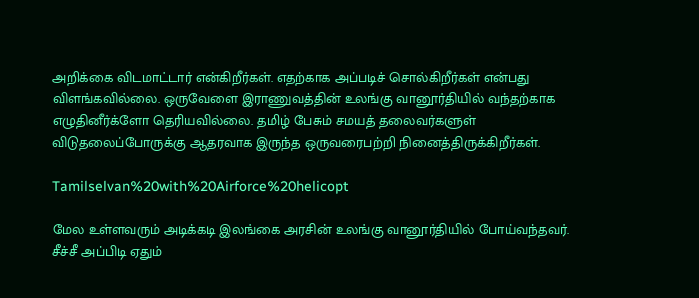அறிக்கை விடமாட்டார் என்கிறீர்கள். எதற்காக அப்படிச் சொல்கிறீர்கள் என்பது விளங்கவில்லை. ஒருவேளை இராணுவத்தின் உலங்கு வானூர்தியில் வந்தற்காக எழுதினீர்க்ளோ தெரியவில்லை. தமிழ் பேசும் சமயத் தலைவர்களுள் விடுதலைப்போருக்கு ஆதரவாக இருந்த ஒருவரைபற்றி நினைத்திருக்கிறீர்கள்.

Tamilselvan%20with%20Airforce%20helicopt

மேல உள்ளவரும் அடிக்கடி இலங்கை அரசின் உலங்கு வானூர்தியில் போய்வந்தவர்.  சீச்சீ அப்பிடி ஏதும்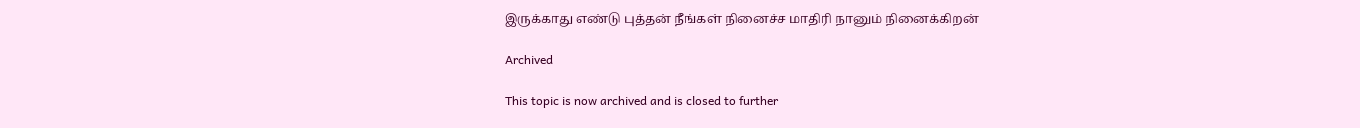இருக்காது எண்டு புத்தன் நீங்கள் நினைச்ச மாதிரி நானும் நினைக்கிறன்

Archived

This topic is now archived and is closed to further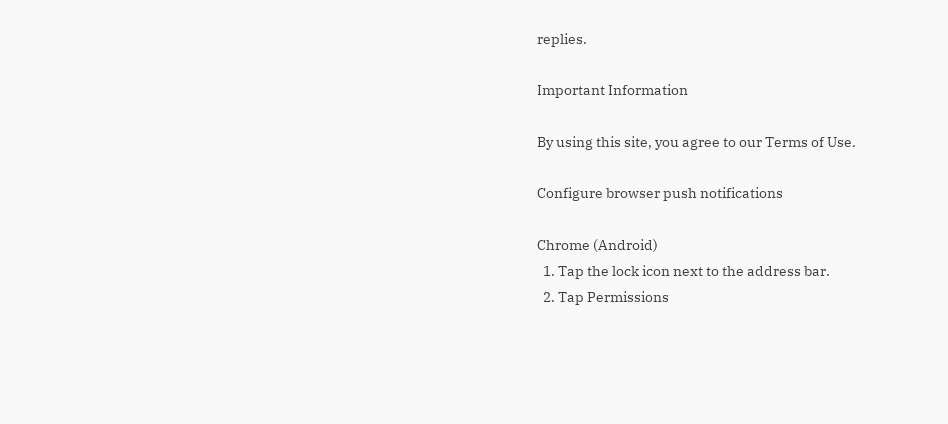replies.

Important Information

By using this site, you agree to our Terms of Use.

Configure browser push notifications

Chrome (Android)
  1. Tap the lock icon next to the address bar.
  2. Tap Permissions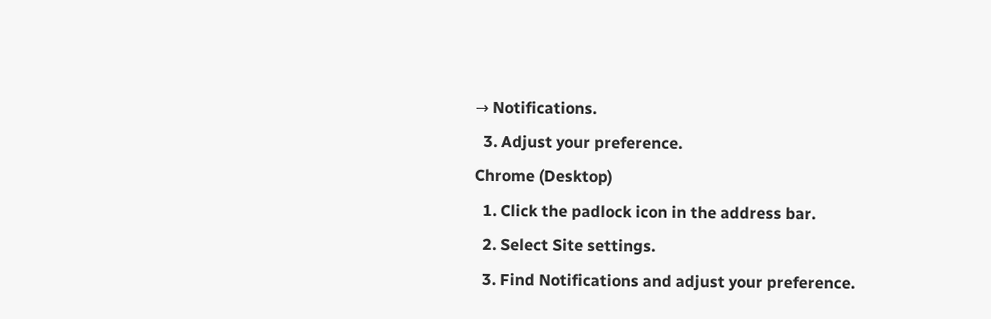→ Notifications.
  3. Adjust your preference.
Chrome (Desktop)
  1. Click the padlock icon in the address bar.
  2. Select Site settings.
  3. Find Notifications and adjust your preference.